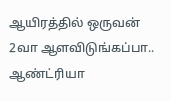ஆயிரத்தில் ஒருவன் 2வா ஆளவிடுங்கப்பா.. ஆண்ட்ரியா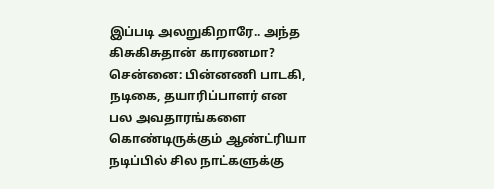இப்படி அலறுகிறாரே.. அந்த கிசுகிசுதான் காரணமா?
சென்னை: பின்னணி பாடகி, நடிகை, தயாரிப்பாளர் என பல அவதாரங்களை கொண்டிருக்கும் ஆண்ட்ரியா நடிப்பில் சில நாட்களுக்கு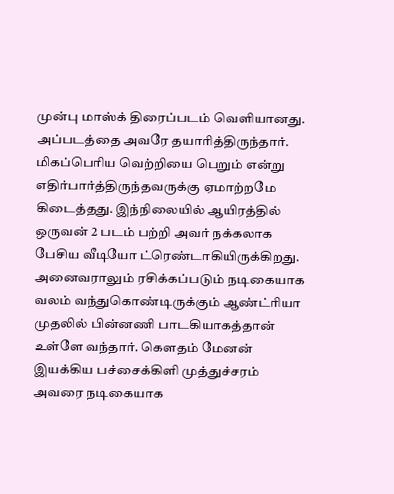முன்பு மாஸ்க் திரைப்படம் வெளியானது. அப்படத்தை அவரே தயாரித்திருந்தார். மிகப்பெரிய வெற்றியை பெறும் என்று எதிர்பார்த்திருந்தவருக்கு ஏமாற்றமே கிடைத்தது. இந்நிலையில் ஆயிரத்தில் ஒருவன் 2 படம் பற்றி அவர் நக்கலாக பேசிய வீடியோ ட்ரெண்டாகியிருக்கிறது.
அனைவராலும் ரசிக்கப்படும் நடிகையாக வலம் வந்துகொண்டிருக்கும் ஆண்ட்ரியா முதலில் பின்னணி பாடகியாகத்தான் உள்ளே வந்தார். கௌதம் மேனன் இயக்கிய பச்சைக்கிளி முத்துச்சரம் அவரை நடிகையாக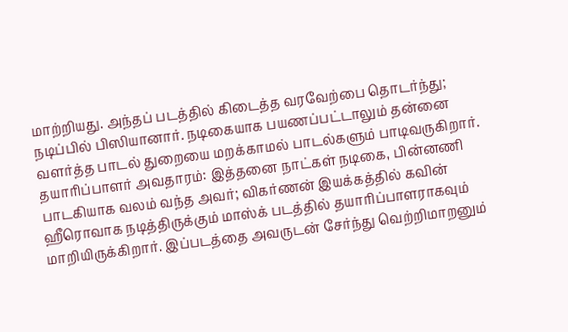மாற்றியது. அந்தப் படத்தில் கிடைத்த வரவேற்பை தொடர்ந்து; நடிப்பில் பிஸியானார். நடிகையாக பயணப்பட்டாலும் தன்னை வளர்த்த பாடல் துறையை மறக்காமல் பாடல்களும் பாடிவருகிறார்.
தயாரிப்பாளர் அவதாரம்: இத்தனை நாட்கள் நடிகை, பின்னணி பாடகியாக வலம் வந்த அவர்; விகர்ணன் இயக்கத்தில் கவின் ஹீரொவாக நடித்திருக்கும் மாஸ்க் படத்தில் தயாரிப்பாளராகவும் மாறியிருக்கிறார். இப்படத்தை அவருடன் சேர்ந்து வெற்றிமாறனும்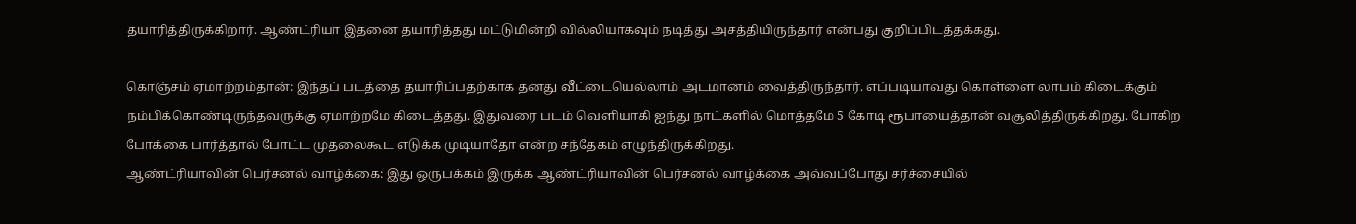தயாரித்திருக்கிறார். ஆண்ட்ரியா இதனை தயாரித்தது மட்டுமின்றி வில்லியாகவும் நடித்து அசத்தியிருந்தார் என்பது குறிப்பிடத்தக்கது.

கொஞ்சம் ஏமாற்றம்தான்: இந்தப் படத்தை தயாரிப்பதற்காக தனது வீட்டையெல்லாம் அடமானம் வைத்திருந்தார். எப்படியாவது கொள்ளை லாபம் கிடைக்கும் நம்பிக்கொண்டிருந்தவருக்கு ஏமாற்றமே கிடைத்தது. இதுவரை படம் வெளியாகி ஐந்து நாட்களில் மொத்தமே 5 கோடி ரூபாயைத்தான் வசூலித்திருக்கிறது. போகிற போக்கை பார்த்தால் போட்ட முதலைகூட எடுக்க முடியாதோ என்ற சந்தேகம் எழுந்திருக்கிறது.
ஆண்ட்ரியாவின் பெர்சனல் வாழ்க்கை: இது ஒருபக்கம் இருக்க ஆண்ட்ரியாவின் பெர்சனல் வாழ்க்கை அவ்வப்போது சர்ச்சையில்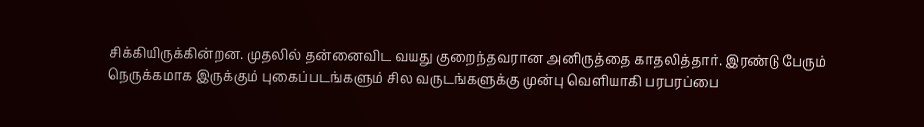சிக்கியிருக்கின்றன. முதலில் தன்னைவிட வயது குறைந்தவரான அனிருத்தை காதலித்தார். இரண்டு பேரும் நெருக்கமாக இருக்கும் புகைப்படங்களும் சில வருடங்களுக்கு முன்பு வெளியாகி பரபரப்பை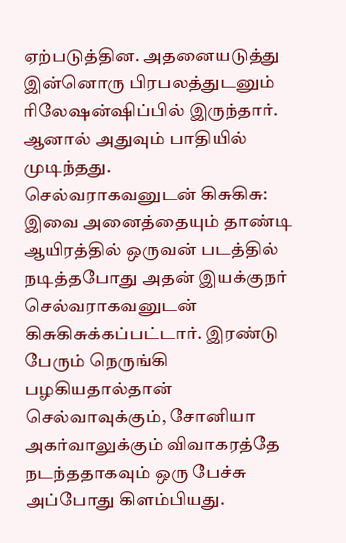ஏற்படுத்தின. அதனையடுத்து இன்னொரு பிரபலத்துடனும் ரிலேஷன்ஷிப்பில் இருந்தார். ஆனால் அதுவும் பாதியில் முடிந்தது.
செல்வராகவனுடன் கிசுகிசு: இவை அனைத்தையும் தாண்டி ஆயிரத்தில் ஒருவன் படத்தில் நடித்தபோது அதன் இயக்குநர் செல்வராகவனுடன் கிசுகிசுக்கப்பட்டார். இரண்டு பேரும் நெருங்கி பழகியதால்தான் செல்வாவுக்கும், சோனியா அகர்வாலுக்கும் விவாகரத்தே நடந்ததாகவும் ஒரு பேச்சு அப்போது கிளம்பியது.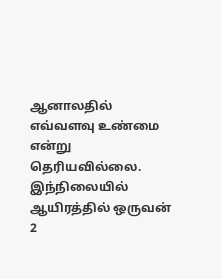ஆனாலதில் எவ்வளவு உண்மை என்று தெரியவில்லை. இந்நிலையில் ஆயிரத்தில் ஒருவன் 2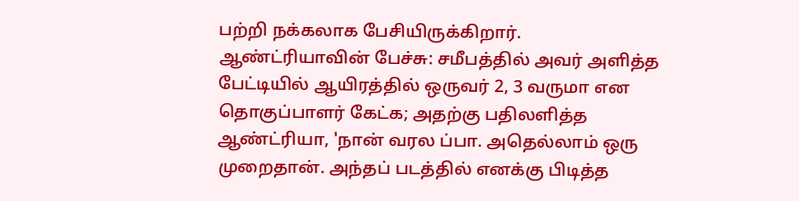பற்றி நக்கலாக பேசியிருக்கிறார்.
ஆண்ட்ரியாவின் பேச்சு: சமீபத்தில் அவர் அளித்த பேட்டியில் ஆயிரத்தில் ஒருவர் 2, 3 வருமா என தொகுப்பாளர் கேட்க; அதற்கு பதிலளித்த ஆண்ட்ரியா, 'நான் வரல ப்பா. அதெல்லாம் ஒரு முறைதான். அந்தப் படத்தில் எனக்கு பிடித்த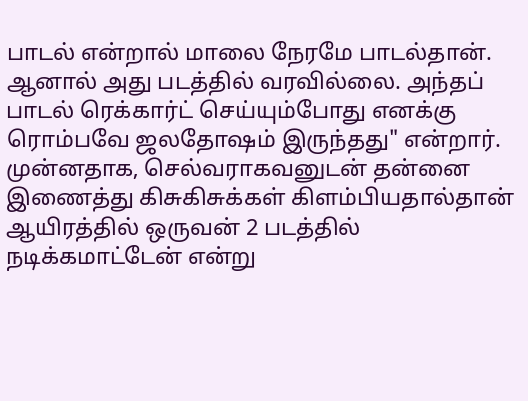பாடல் என்றால் மாலை நேரமே பாடல்தான். ஆனால் அது படத்தில் வரவில்லை. அந்தப் பாடல் ரெக்கார்ட் செய்யும்போது எனக்கு ரொம்பவே ஜலதோஷம் இருந்தது" என்றார். முன்னதாக, செல்வராகவனுடன் தன்னை இணைத்து கிசுகிசுக்கள் கிளம்பியதால்தான் ஆயிரத்தில் ஒருவன் 2 படத்தில் நடிக்கமாட்டேன் என்று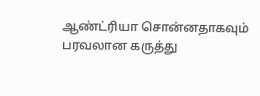ஆண்ட்ரியா சொன்னதாகவும் பரவலான கருத்து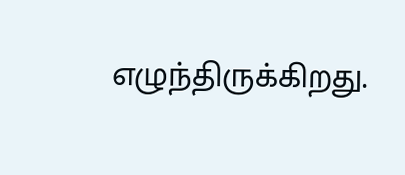எழுந்திருக்கிறது.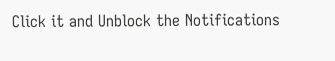Click it and Unblock the Notifications